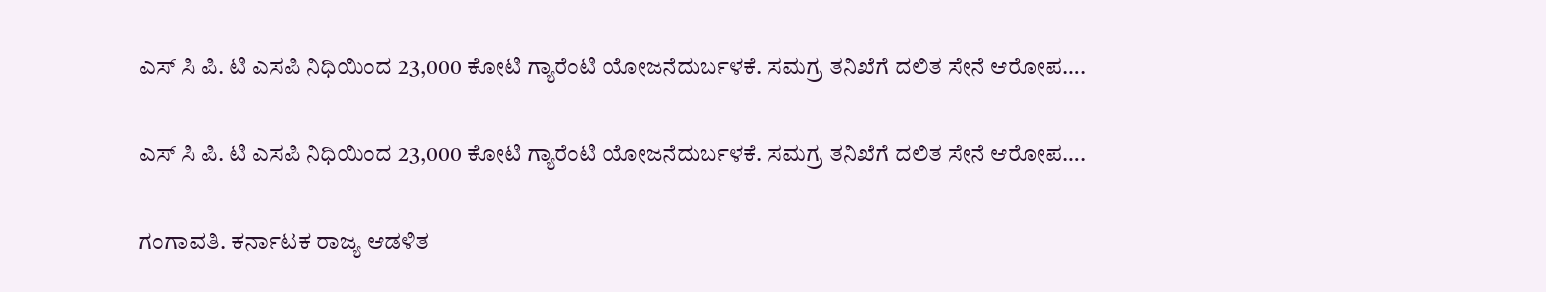ಎಸ್ ಸಿ ಪಿ. ಟಿ ಎಸಪಿ ನಿಧಿಯಿಂದ 23,000 ಕೋಟಿ ಗ್ಯಾರೆಂಟಿ ಯೋಜನೆದುರ್ಬಳಕೆ. ಸಮಗ್ರ ತನಿಖೆಗೆ ದಲಿತ ಸೇನೆ ಆರೋಪ….

ಎಸ್ ಸಿ ಪಿ. ಟಿ ಎಸಪಿ ನಿಧಿಯಿಂದ 23,000 ಕೋಟಿ ಗ್ಯಾರೆಂಟಿ ಯೋಜನೆದುರ್ಬಳಕೆ. ಸಮಗ್ರ ತನಿಖೆಗೆ ದಲಿತ ಸೇನೆ ಆರೋಪ….

ಗಂಗಾವತಿ. ಕರ್ನಾಟಕ ರಾಜ್ಯ ಆಡಳಿತ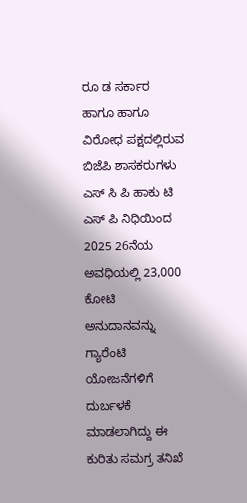ರೂ ಡ ಸರ್ಕಾರ ಹಾಗೂ ಹಾಗೂ ವಿರೋಧ ಪಕ್ಷದಲ್ಲಿರುವ ಬಿಜೆಪಿ ಶಾಸಕರುಗಳು ಎಸ್ ಸಿ ಪಿ ಹಾಕು ಟಿ ಎಸ್ ಪಿ ನಿಧಿಯಿಂದ 2025 26ನೆಯ ಅವಧಿಯಲ್ಲಿ 23,000 ಕೋಟಿ ಅನುದಾನವನ್ನು ಗ್ಯಾರೆಂಟಿ ಯೋಜನೆಗಳಿಗೆ ದುರ್ಬಳಕೆ ಮಾಡಲಾಗಿದ್ದು ಈ ಕುರಿತು ಸಮಗ್ರ ತನಿಖೆ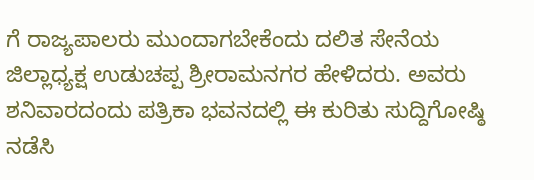ಗೆ ರಾಜ್ಯಪಾಲರು ಮುಂದಾಗಬೇಕೆಂದು ದಲಿತ ಸೇನೆಯ ಜಿಲ್ಲಾಧ್ಯಕ್ಷ ಉಡುಚಪ್ಪ ಶ್ರೀರಾಮನಗರ ಹೇಳಿದರು. ಅವರು ಶನಿವಾರದಂದು ಪತ್ರಿಕಾ ಭವನದಲ್ಲಿ ಈ ಕುರಿತು ಸುದ್ದಿಗೋಷ್ಠಿ ನಡೆಸಿ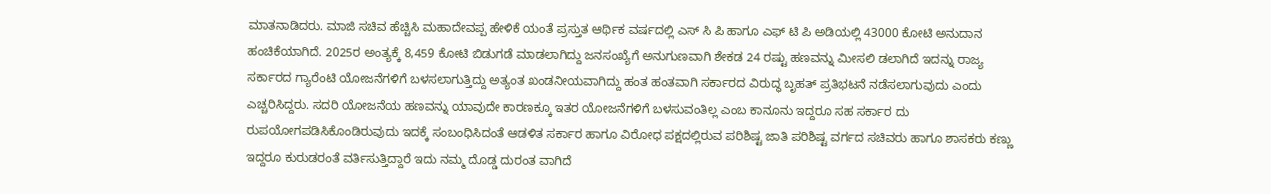ಮಾತನಾಡಿದರು. ಮಾಜಿ ಸಚಿವ ಹೆಚ್ಚಿಸಿ ಮಹಾದೇವಪ್ಪ ಹೇಳಿಕೆ ಯಂತೆ ಪ್ರಸ್ತುತ ಆರ್ಥಿಕ ವರ್ಷದಲ್ಲಿ ಎಸ್ ಸಿ ಪಿ ಹಾಗೂ ಎಫ್ ಟಿ ಪಿ ಅಡಿಯಲ್ಲಿ 43000 ಕೋಟಿ ಅನುದಾನ ಹಂಚಿಕೆಯಾಗಿದೆ. 2025ರ ಅಂತ್ಯಕ್ಕೆ 8,459 ಕೋಟಿ ಬಿಡುಗಡೆ ಮಾಡಲಾಗಿದ್ದು ಜನಸಂಖ್ಯೆಗೆ ಅನುಗುಣವಾಗಿ ಶೇಕಡ 24 ರಷ್ಟು ಹಣವನ್ನು ಮೀಸಲಿ ಡಲಾಗಿದೆ ಇದನ್ನು ರಾಜ್ಯ ಸರ್ಕಾರದ ಗ್ಯಾರೆಂಟಿ ಯೋಜನೆಗಳಿಗೆ ಬಳಸಲಾಗುತ್ತಿದ್ದು ಅತ್ಯಂತ ಖಂಡನೀಯವಾಗಿದ್ದು ಹಂತ ಹಂತವಾಗಿ ಸರ್ಕಾರದ ವಿರುದ್ಧ ಬೃಹತ್ ಪ್ರತಿಭಟನೆ ನಡೆಸಲಾಗುವುದು ಎಂದು ಎಚ್ಚರಿಸಿದ್ದರು. ಸದರಿ ಯೋಜನೆಯ ಹಣವನ್ನು ಯಾವುದೇ ಕಾರಣಕ್ಕೂ ಇತರ ಯೋಜನೆಗಳಿಗೆ ಬಳಸುವಂತಿಲ್ಲ ಎಂಬ ಕಾನೂನು ಇದ್ದರೂ ಸಹ ಸರ್ಕಾರ ದು ರುಪಯೋಗಪಡಿಸಿಕೊಂಡಿರುವುದು ಇದಕ್ಕೆ ಸಂಬಂಧಿಸಿದಂತೆ ಆಡಳಿತ ಸರ್ಕಾರ ಹಾಗೂ ವಿರೋಧ ಪಕ್ಷದಲ್ಲಿರುವ ಪರಿಶಿಷ್ಟ ಜಾತಿ ಪರಿಶಿಷ್ಟ ವರ್ಗದ ಸಚಿವರು ಹಾಗೂ ಶಾಸಕರು ಕಣ್ಣು ಇದ್ದರೂ ಕುರುಡರಂತೆ ವರ್ತಿಸುತ್ತಿದ್ದಾರೆ ಇದು ನಮ್ಮ ದೊಡ್ಡ ದುರಂತ ವಾಗಿದೆ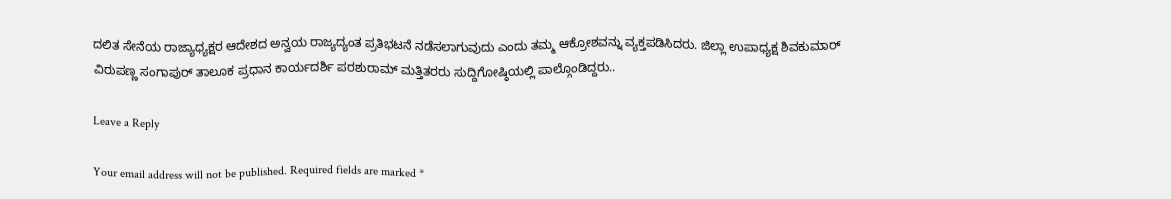ದಲಿತ ಸೇನೆಯ ರಾಜ್ಯಾಧ್ಯಕ್ಷರ ಆದೇಶದ ಅನ್ವಯ ರಾಜ್ಯದ್ಯಂತ ಪ್ರತಿಭಟನೆ ನಡೆಸಲಾಗುವುದು ಎಂದು ತಮ್ಮ ಆಕ್ರೋಶವನ್ನು ವ್ಯಕ್ತಪಡಿಸಿದರು. ಜಿಲ್ಲಾ ಉಪಾಧ್ಯಕ್ಷ ಶಿವಕುಮಾರ್ ವಿರುಪಣ್ಣ ಸಂಗಾಪುರ್ ತಾಲೂಕ ಪ್ರಧಾನ ಕಾರ್ಯದರ್ಶಿ ಪರಶುರಾಮ್ ಮತ್ತಿತರರು ಸುದ್ದಿಗೋಷ್ಠಿಯಲ್ಲಿ ಪಾಲ್ಗೊಂಡಿದ್ದರು..

Leave a Reply

Your email address will not be published. Required fields are marked *